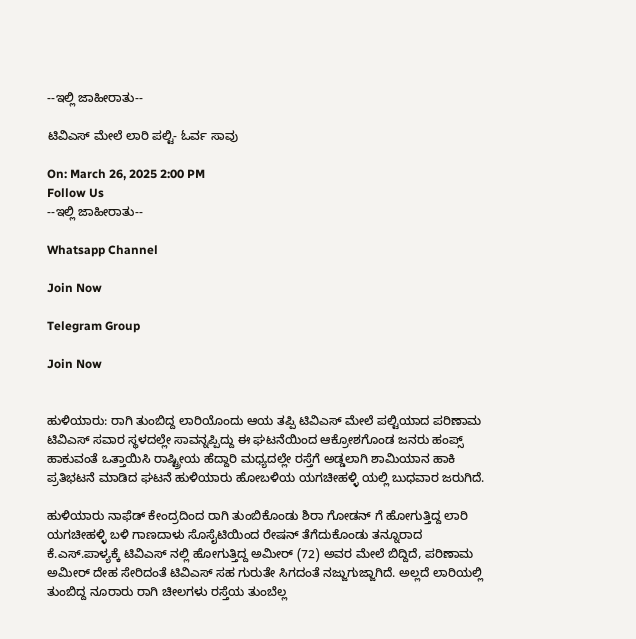--ಇಲ್ಲಿ ಜಾಹೀರಾತು--

ಟಿವಿಎಸ್ ಮೇಲೆ ಲಾರಿ ಪಲ್ಟಿ- ಓರ್ವ ಸಾವು

On: March 26, 2025 2:00 PM
Follow Us
--ಇಲ್ಲಿ ಜಾಹೀರಾತು--

Whatsapp Channel

Join Now

Telegram Group

Join Now


ಹುಳಿಯಾರು: ರಾಗಿ ತುಂಬಿದ್ದ ಲಾರಿಯೊಂದು ಆಯ ತಪ್ಪಿ ಟಿವಿಎಸ್ ಮೇಲೆ ಪಲ್ಟಿಯಾದ ಪರಿಣಾಮ ಟಿವಿಎಸ್ ಸವಾರ ಸ್ಥಳದಲ್ಲೇ ಸಾವನ್ನಪ್ಪಿದ್ದು ಈ ಘಟನೆಯಿಂದ ಆಕ್ರೋಶಗೊಂಡ ಜನರು ಹಂಪ್ಸ್ ಹಾಕುವಂತೆ ಒತ್ತಾಯಿಸಿ ರಾಷ್ಟ್ರೀಯ ಹೆದ್ದಾರಿ ಮಧ್ಯದಲ್ಲೇ ರಸ್ತೆಗೆ ಅಡ್ಡಲಾಗಿ ಶಾಮಿಯಾನ ಹಾಕಿ ಪ್ರತಿಭಟನೆ ಮಾಡಿದ ಘಟನೆ ಹುಳಿಯಾರು ಹೋಬಳಿಯ ಯಗಚೀಹಳ್ಳಿ ಯಲ್ಲಿ ಬುಧವಾರ ಜರುಗಿದೆ.

ಹುಳಿಯಾರು ನಾಫೆಡ್ ಕೇಂದ್ರದಿಂದ ರಾಗಿ ತುಂಬಿಕೊಂಡು ಶಿರಾ ಗೋಡನ್ ಗೆ ಹೋಗುತ್ತಿದ್ದ ಲಾರಿ ಯಗಚೀಹಳ್ಳಿ ಬಳಿ ಗಾಣದಾಳು ಸೊಸೈಟಿಯಿಂದ ರೇಷನ್ ತೆಗೆದುಕೊಂಡು ತನ್ನೂರಾದ ಕೆ.ಎಸ್.ಪಾಳ್ಯಕ್ಕೆ ಟಿವಿಎಸ್ ನಲ್ಲಿ ಹೋಗುತ್ತಿದ್ದ ಅಮೀರ್ (72) ಅವರ ಮೇಲೆ ಬಿದ್ದಿದೆ, ಪರಿಣಾಮ ಅಮೀರ್ ದೇಹ ಸೇರಿದಂತೆ ಟಿವಿಎಸ್ ಸಹ ಗುರುತೇ ಸಿಗದಂತೆ ನಜ್ಜುಗುಜ್ಜಾಗಿದೆ. ಅಲ್ಲದೆ ಲಾರಿಯಲ್ಲಿ ತುಂಬಿದ್ದ ನೂರಾರು ರಾಗಿ ಚೀಲಗಳು ರಸ್ತೆಯ ತುಂಬೆಲ್ಲ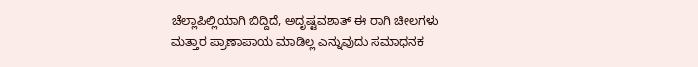ಚೆಲ್ಲಾಪಿಲ್ಲಿಯಾಗಿ ಬಿದ್ದಿದೆ, ಅದೃಷ್ಟವಶಾತ್ ಈ ರಾಗಿ ಚೀಲಗಳು ಮತ್ತಾರ ಪ್ರಾಣಾಪಾಯ ಮಾಡಿಲ್ಲ ಎನ್ನುವುದು ಸಮಾಧನಕ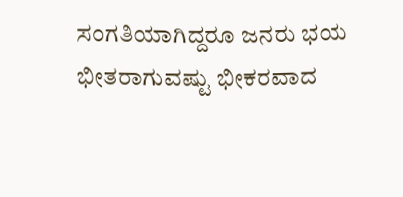ಸಂಗತಿಯಾಗಿದ್ದರೂ ಜನರು ಭಯ ಭೀತರಾಗುವಷ್ಟು ಭೀಕರವಾದ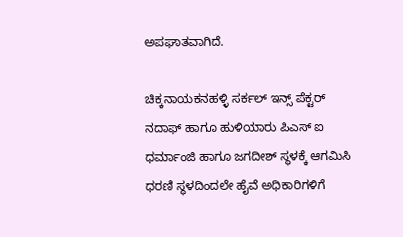ಅಪಘಾತವಾಗಿದೆ.

ಚಿಕ್ಕನಾಯಕನಹಳ್ಳಿ ಸರ್ಕಲ್ ಇನ್ಸ್ ಪೆಕ್ಟರ್ ನದಾಫ್ ಹಾಗೂ ಹುಳಿಯಾರು ಪಿಎಸ್ ಐ ಧರ್ಮಾಂಜಿ ಹಾಗೂ ಜಗದೀಶ್ ಸ್ಥಳಕ್ಕೆ ಆಗಮಿಸಿ ಧರಣಿ ಸ್ಥಳದಿಂದಲೇ ಹೈವೆ ಅಧಿಕಾರಿಗಳಿಗೆ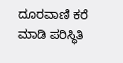ದೂರವಾಣಿ ಕರೆ ಮಾಡಿ ಪರಿಸ್ಥಿತಿ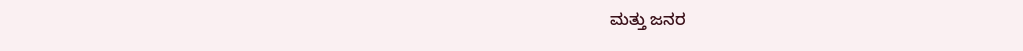ಮತ್ತು ಜನರ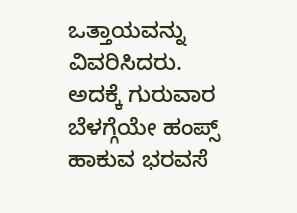ಒತ್ತಾಯವನ್ನು ವಿವರಿಸಿದರು. ಅದಕ್ಕೆ ಗುರುವಾರ ಬೆಳಗ್ಗೆಯೇ ಹಂಪ್ಸ್ ಹಾಕುವ ಭರವಸೆ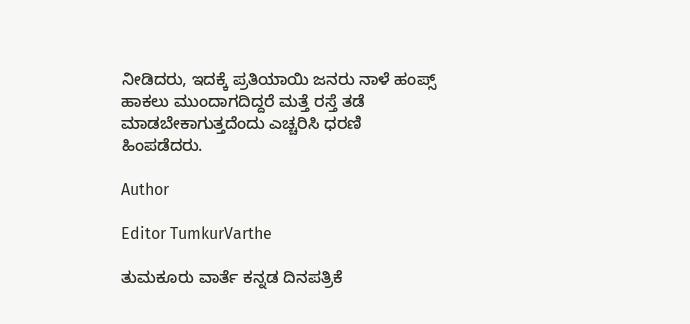ನೀಡಿದರು, ಇದಕ್ಕೆ ಪ್ರತಿಯಾಯಿ ಜನರು ನಾಳೆ ಹಂಪ್ಸ್ ಹಾಕಲು ಮುಂದಾಗದಿದ್ದರೆ ಮತ್ತೆ ರಸ್ತೆ ತಡೆ ಮಾಡಬೇಕಾಗುತ್ತದೆಂದು ಎಚ್ಚರಿಸಿ ಧರಣಿ ಹಿಂಪಡೆದರು.

Author

Editor TumkurVarthe

ತುಮಕೂರು ವಾರ್ತೆ ಕನ್ನಡ ದಿನಪತ್ರಿಕೆ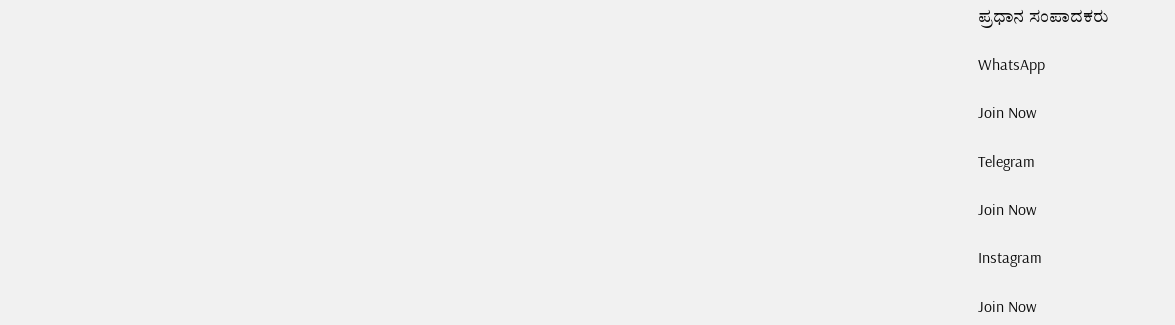ಪ್ರಧಾನ ಸಂಪಾದಕರು

WhatsApp

Join Now

Telegram

Join Now

Instagram

Join Now